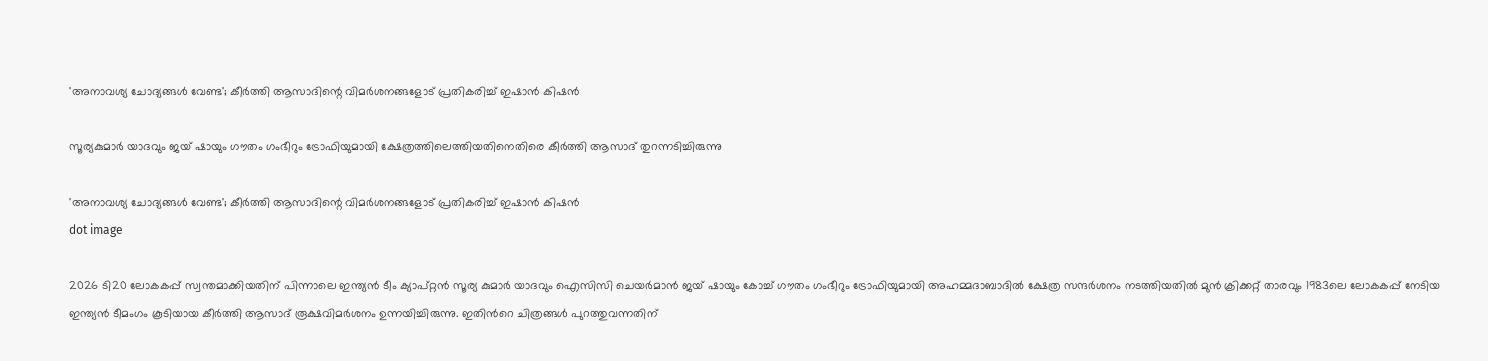'അനാവശ്യ ചോദ്യങ്ങള്‍ വേണ്ട'; കീര്‍ത്തി ആസാദിന്റെ വിമര്‍ശനങ്ങളോട് പ്രതികരിച്ച് ഇഷാന്‍ കിഷന്‍

സൂര്യകുമാർ യാദവും ജയ് ഷായും ഗൗതം ഗംഭീറും ട്രോഫിയുമായി ക്ഷേത്രത്തിലെത്തിയതിനെതിരെ കീര്‍ത്തി ആസാദ് തുറന്നടിച്ചിരുന്നു

'അനാവശ്യ ചോദ്യങ്ങള്‍ വേണ്ട'; കീര്‍ത്തി ആസാദിന്റെ വിമര്‍ശനങ്ങളോട് പ്രതികരിച്ച് ഇഷാന്‍ കിഷന്‍
dot image

2026 ടി20 ലോകകപ്പ് സ്വന്തമാക്കിയതിന് പിന്നാലെ ഇന്ത്യൻ ടീം ക്യാപ്റ്റൻ സൂര്യ കുമാർ യാദവും ഐസിസി ചെയർമാൻ ജയ് ഷായും കോച്ച് ഗൗതം ഗംഭീറും ട്രോഫിയുമായി അഹമ്മദാബാദിൽ ക്ഷേത്ര സന്ദർശനം നടത്തിയതിൽ മുൻ ക്രിക്കറ്റ് താരവും 1983ലെ ലോകകപ്പ് നേടിയ ഇന്ത്യൻ ടീമംഗം കൂടിയായ കീർത്തി ആസാദ് രൂക്ഷവിമർശനം ഉന്നയിച്ചിരുന്നു. ഇതിന്‍റെ ചിത്രങ്ങൾ പുറത്തുവന്നതിന്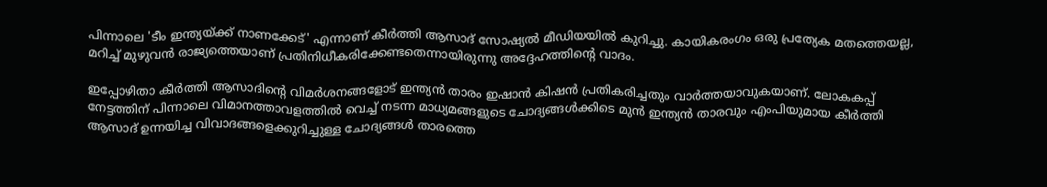പിന്നാലെ 'ടീം ഇന്ത്യയ്ക്ക് നാണക്കേട്' എന്നാണ് കീർത്തി ആസാദ് സോഷ്യൽ മീഡിയയിൽ കുറിച്ചു. കായികരംഗം ഒരു പ്രത്യേക മതത്തെയല്ല, മറിച്ച് മുഴുവൻ രാജ്യത്തെയാണ് പ്രതിനിധീകരിക്കേണ്ടതെന്നായിരുന്നു അദ്ദേഹത്തിന്‍റെ വാദം.

ഇപ്പോഴിതാ കീർ‌ത്തി ആസാദിന്റെ വിമർശനങ്ങളോട് ഇന്ത്യൻ താരം ഇഷാൻ കിഷൻ പ്രതികരിച്ചതും വാർത്തയാവുകയാണ്. ലോകകപ്പ് നേട്ടത്തിന് പിന്നാലെ വിമാനത്താവളത്തിൽ വെച്ച് നടന്ന മാധ്യമങ്ങളുടെ ചോദ്യങ്ങള്‍ക്കിടെ മുൻ ഇന്ത്യൻ താരവും എംപിയുമായ കീർത്തി ആസാദ് ഉന്നയിച്ച വിവാദങ്ങളെക്കുറിച്ചുള്ള ചോദ്യങ്ങൾ താരത്തെ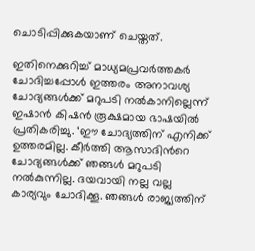ചൊടിപ്പിക്കുകയാണ് ചെയ്തത്.

ഇതിനെക്കുറിച്ച് മാധ്യമപ്രവർത്തകർ ചോദിച്ചപ്പോൾ ഇത്തരം അനാവശ്യ ചോദ്യങ്ങൾക്ക് മറുപടി നൽകാനില്ലെന്ന് ഇഷാൻ കിഷൻ രൂക്ഷമായ ഭാഷയിൽ പ്രതികരിച്ചു. ‘ഈ ചോദ്യത്തിന് എനിക്ക് ഉത്തരമില്ല. കീർത്തി ആസാദിന്‍റെ ചോദ്യങ്ങൾക്ക് ഞങ്ങൾ മറുപടി നൽകുന്നില്ല. ദയവായി നല്ല വല്ല കാര്യവും ചോദിക്കൂ. ഞങ്ങൾ രാജ്യത്തിന്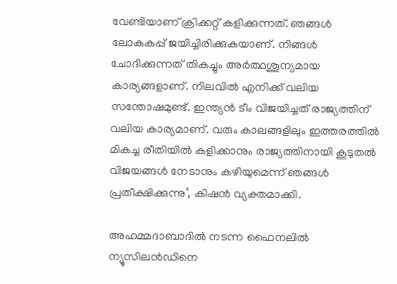വേണ്ടിയാണ് ക്രിക്കറ്റ് കളിക്കുന്നത്. ഞങ്ങൾ ലോകകപ്പ് ജയിച്ചിരിക്കുകയാണ്. നിങ്ങൾ ചോദിക്കുന്നത് തികച്ചും അർത്ഥശൂന്യമായ കാര്യങ്ങളാണ്. നിലവിൽ എനിക്ക് വലിയ സന്തോഷമുണ്ട്. ഇന്ത്യൻ ടീം വിജയിച്ചത് രാജ്യത്തിന് വലിയ കാര്യമാണ്. വരും കാലങ്ങളിലും ഇത്തരത്തിൽ മികച്ച രീതിയിൽ കളിക്കാനും രാജ്യത്തിനായി കൂടുതൽ വിജയങ്ങൾ നേടാനും കഴിയുമെന്ന് ഞങ്ങൾ പ്രതീക്ഷിക്കുന്നു‘, കിഷൻ വ്യക്തമാക്കി.

അഹമ്മദാബാദില്‍ നടന്ന ഫൈനലിൽ ന്യൂസിലൻഡിനെ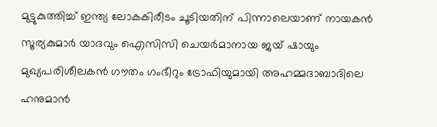മുട്ടുകുത്തിച്ച് ഇന്ത്യ ലോകകിരീടം ചൂടിയതിന് പിന്നാലെയാണ് നായകൻ സൂര്യകുമാർ യാദവും ഐസിസി ചെയർമാനായ ജയ് ഷായും മുഖ്യപരിശീലകൻ ഗൗതം ഗംഭീറും ട്രോഫിയുമായി അഹമ്മദാബാദിലെ ഹനുമാൻ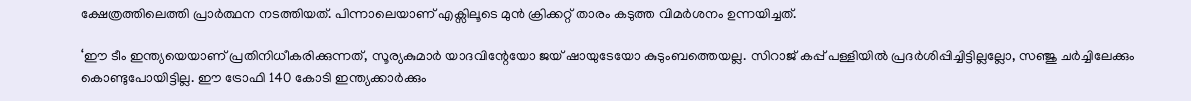ക്ഷേത്രത്തിലെത്തി പ്രാർത്ഥന നടത്തിയത്. പിന്നാലെയാണ് എക്സിലൂടെ മുൻ ക്രിക്കറ്റ് താരം കടുത്ത വിമർശനം ഉന്നയിച്ചത്.

‘ഈ ടീം ഇന്ത്യയെയാണ് പ്രതിനിധീകരിക്കുന്നത്, സൂര്യകുമാർ യാദവിന്റേയോ ജയ് ഷായുടേയോ കുടുംബത്തെയല്ല. സിറാജ് കപ്പ് പള്ളിയിൽ പ്രദർശിപ്പിച്ചിട്ടില്ലല്ലോ, സഞ്ജു ചർച്ചിലേക്കും കൊണ്ടുപോയിട്ടില്ല. ഈ ട്രോഫി 140 കോടി ഇന്ത്യക്കാർക്കും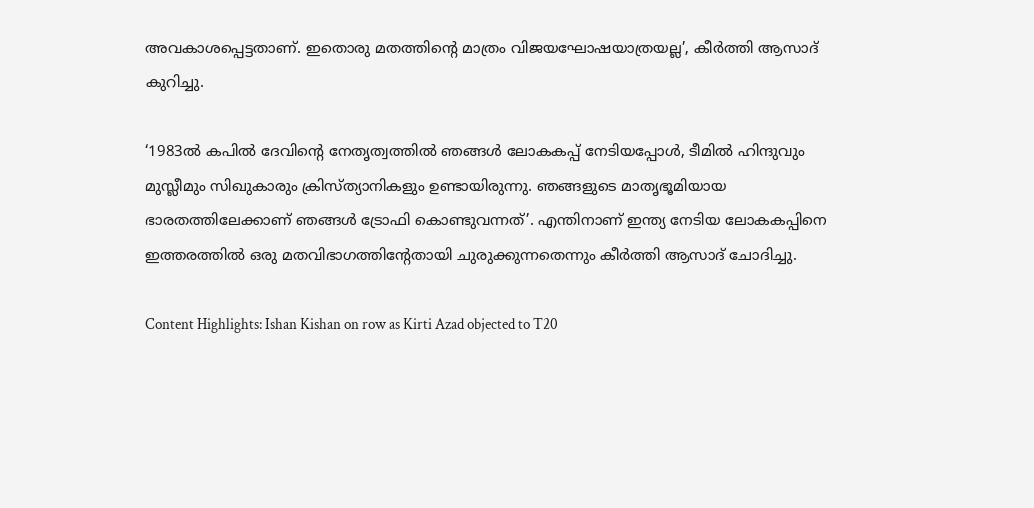അവകാശപ്പെട്ടതാണ്. ഇതൊരു മതത്തിന്റെ മാത്രം വിജയഘോഷയാത്രയല്ല’, കീർത്തി ആസാദ് കുറിച്ചു.

‘1983ൽ കപിൽ ദേവിന്‍റെ നേതൃത്വത്തിൽ ഞങ്ങൾ ലോകകപ്പ് നേടിയപ്പോൾ, ടീമിൽ ഹിന്ദുവും മുസ്ലീമും സിഖുകാരും ക്രിസ്ത്യാനികളും ഉണ്ടായിരുന്നു. ഞങ്ങളുടെ മാതൃഭൂമിയായ ഭാരതത്തിലേക്കാണ് ഞങ്ങൾ ട്രോഫി കൊണ്ടുവന്നത്’. എന്തിനാണ് ഇന്ത്യ നേടിയ ലോകകപ്പിനെ ഇത്തരത്തിൽ ഒരു മതവിഭാഗത്തിന്‍റേതായി ചുരുക്കുന്നതെന്നും കീർത്തി ആസാദ് ചോദിച്ചു.

Content Highlights: Ishan Kishan on row as Kirti Azad objected to T20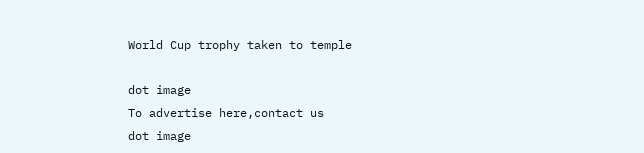World Cup trophy taken to temple

dot image
To advertise here,contact us
dot image